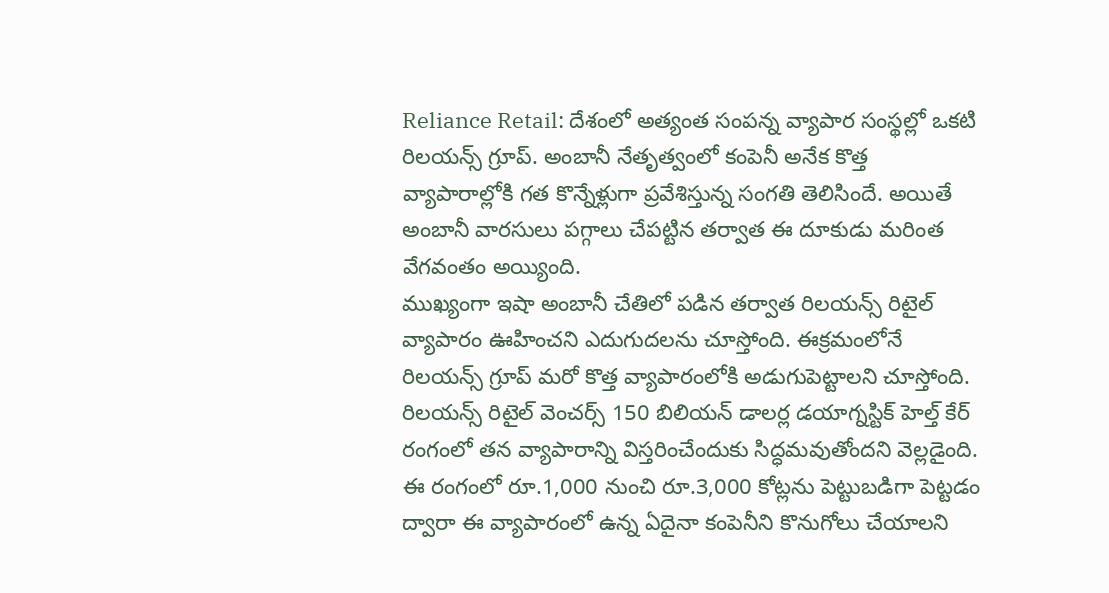Reliance Retail: దేశంలో అత్యంత సంపన్న వ్యాపార సంస్థల్లో ఒకటి రిలయన్స్ గ్రూప్. అంబానీ నేతృత్వంలో కంపెనీ అనేక కొత్త వ్యాపారాల్లోకి గత కొన్నేళ్లుగా ప్రవేశిస్తున్న సంగతి తెలిసిందే. అయితే అంబానీ వారసులు పగ్గాలు చేపట్టిన తర్వాత ఈ దూకుడు మరింత వేగవంతం అయ్యింది.
ముఖ్యంగా ఇషా అంబానీ చేతిలో పడిన తర్వాత రిలయన్స్ రిటైల్ వ్యాపారం ఊహించని ఎదుగుదలను చూస్తోంది. ఈక్రమంలోనే రిలయన్స్ గ్రూప్ మరో కొత్త వ్యాపారంలోకి అడుగుపెట్టాలని చూస్తోంది. రిలయన్స్ రిటైల్ వెంచర్స్ 150 బిలియన్ డాలర్ల డయాగ్నస్టిక్ హెల్త్ కేర్ రంగంలో తన వ్యాపారాన్ని విస్తరించేందుకు సిద్ధమవుతోందని వెల్లడైంది. ఈ రంగంలో రూ.1,000 నుంచి రూ.3,000 కోట్లను పెట్టుబడిగా పెట్టడం ద్వారా ఈ వ్యాపారంలో ఉన్న ఏదైనా కంపెనీని కొనుగోలు చేయాలని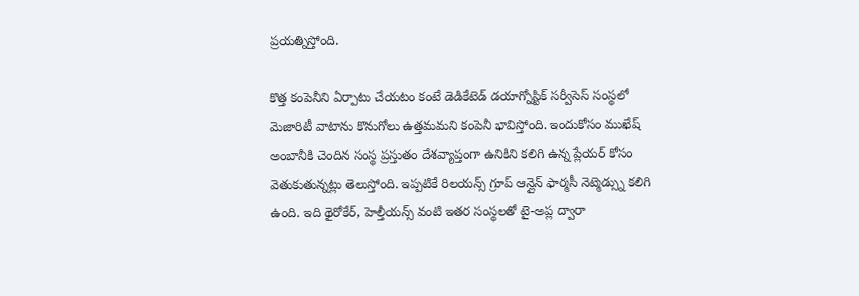ప్రయత్నిస్తోంది.

కొత్త కంపెనీని ఏర్పాటు చేయటం కంటే డెడికేటెడ్ డయాగ్నోస్టిక్ సర్వీసెస్ సంస్థలో మెజారిటీ వాటాను కొనుగోలు ఉత్తమమని కంపెనీ భావిస్తోంది. ఇందుకోసం ముఖేష్ అంబానీకి చెందిన సంస్థ ప్రస్తుతం దేశవ్యాప్తంగా ఉనికిని కలిగి ఉన్న ప్లేయర్ కోసం వెతుకుతున్నట్లు తెలుస్తోంది. ఇప్పటికే రిలయన్స్ గ్రూప్ ఆన్లైన్ ఫార్మసీ నెట్మెడ్స్ను కలిగి ఉంది. ఇది థైరోకేర్, హెల్తీయన్స్ వంటి ఇతర సంస్థలతో టై-అప్ల ద్వారా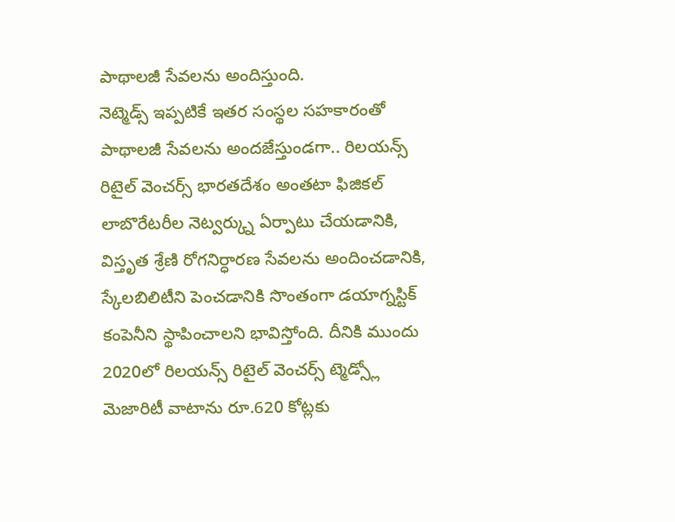పాథాలజీ సేవలను అందిస్తుంది.
నెట్మెడ్స్ ఇప్పటికే ఇతర సంస్థల సహకారంతో పాథాలజీ సేవలను అందజేస్తుండగా.. రిలయన్స్ రిటైల్ వెంచర్స్ భారతదేశం అంతటా ఫిజికల్ లాబొరేటరీల నెట్వర్క్ను ఏర్పాటు చేయడానికి, విస్తృత శ్రేణి రోగనిర్ధారణ సేవలను అందించడానికి, స్కేలబిలిటీని పెంచడానికి సొంతంగా డయాగ్నస్టిక్ కంపెనీని స్థాపించాలని భావిస్తోంది. దీనికి ముందు 2020లో రిలయన్స్ రిటైల్ వెంచర్స్ ట్మెడ్స్లో మెజారిటీ వాటాను రూ.620 కోట్లకు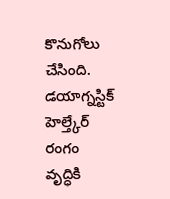కొనుగోలు చేసింది.
డయాగ్నస్టిక్ హెల్త్కేర్ రంగం వృద్ధికి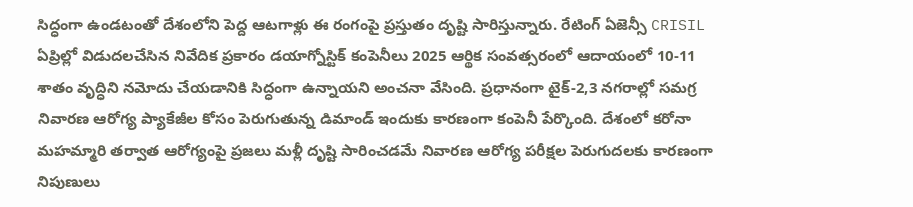సిద్ధంగా ఉండటంతో దేశంలోని పెద్ద ఆటగాళ్లు ఈ రంగంపై ప్రస్తుతం దృష్టి సారిస్తున్నారు. రేటింగ్ ఏజెన్సీ CRISIL ఏప్రిల్లో విడుదలచేసిన నివేదిక ప్రకారం డయాగ్నోస్టిక్ కంపెనీలు 2025 ఆర్థిక సంవత్సరంలో ఆదాయంలో 10-11 శాతం వృద్ధిని నమోదు చేయడానికి సిద్ధంగా ఉన్నాయని అంచనా వేసింది. ప్రధానంగా టైక్-2,3 నగరాల్లో సమగ్ర నివారణ ఆరోగ్య ప్యాకేజీల కోసం పెరుగుతున్న డిమాండ్ ఇందుకు కారణంగా కంపెనీ పేర్కొంది. దేశంలో కరోనా మహమ్మారి తర్వాత ఆరోగ్యంపై ప్రజలు మళ్లీ దృష్టి సారించడమే నివారణ ఆరోగ్య పరీక్షల పెరుగుదలకు కారణంగా నిపుణులు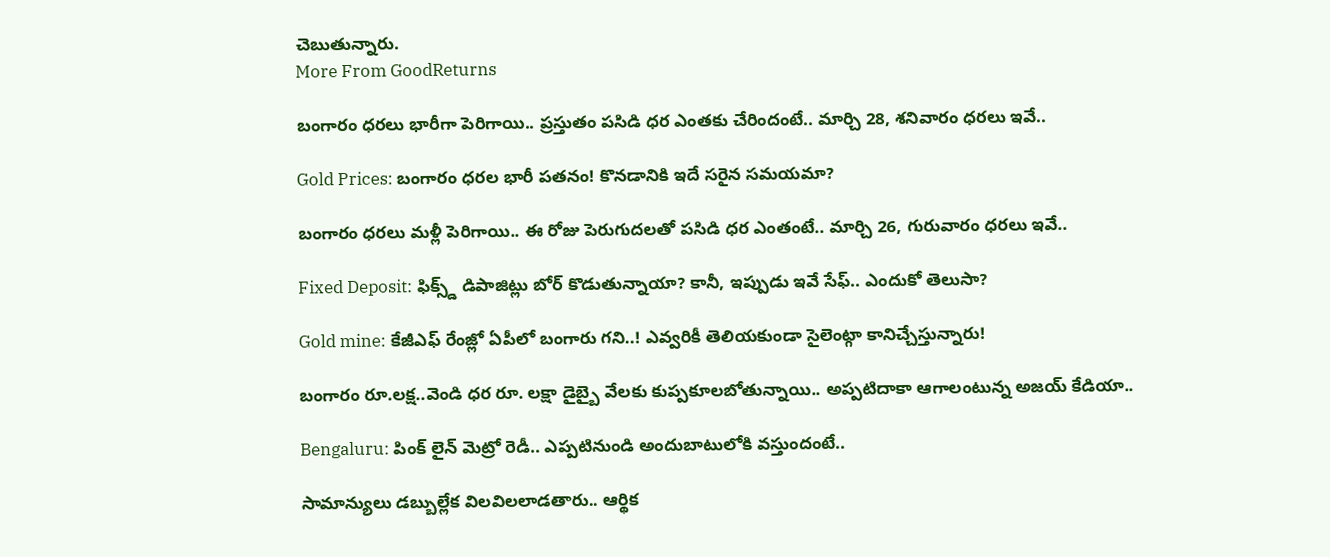చెబుతున్నారు.
More From GoodReturns

బంగారం ధరలు భారీగా పెరిగాయి.. ప్రస్తుతం పసిడి ధర ఎంతకు చేరిందంటే.. మార్చి 28, శనివారం ధరలు ఇవే..

Gold Prices: బంగారం ధరల భారీ పతనం! కొనడానికి ఇదే సరైన సమయమా?

బంగారం ధరలు మళ్లీ పెరిగాయి.. ఈ రోజు పెరుగుదలతో పసిడి ధర ఎంతంటే.. మార్చి 26, గురువారం ధరలు ఇవే..

Fixed Deposit: ఫిక్స్డ్ డిపాజిట్లు బోర్ కొడుతున్నాయా? కానీ, ఇప్పుడు ఇవే సేఫ్.. ఎందుకో తెలుసా?

Gold mine: కేజీఎఫ్ రేంజ్లో ఏపీలో బంగారు గని..! ఎవ్వరికీ తెలియకుండా సైలెంట్గా కానిచ్చేస్తున్నారు!

బంగారం రూ.లక్ష..వెండి ధర రూ. లక్షా డైబ్బై వేలకు కుప్పకూలబోతున్నాయి.. అప్పటిదాకా ఆగాలంటున్న అజయ్ కేడియా..

Bengaluru: పింక్ లైన్ మెట్రో రెడీ.. ఎప్పటినుండి అందుబాటులోకి వస్తుందంటే..

సామాన్యులు డబ్బుల్లేక విలవిలలాడతారు.. ఆర్థిక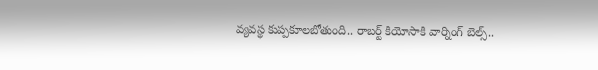వ్యవస్థ కుప్పకూలబోతుంది.. రాబర్ట్ కియోసాకి వార్నింగ్ బెల్స్..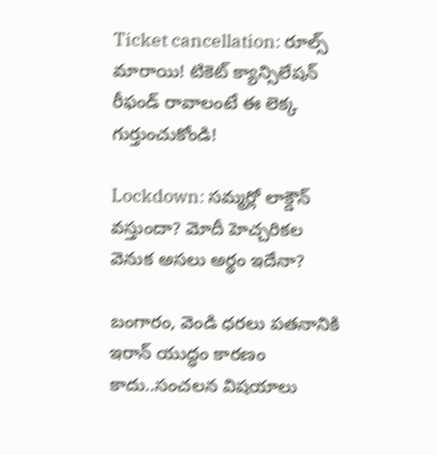Ticket cancellation: రూల్స్ మారాయి! టికెట్ క్యాన్సిలేషన్ రీఫండ్ రావాలంటే ఈ లెక్క గుర్తుంచుకోండి!

Lockdown: సమ్మర్లో లాక్డౌన్ వస్తుందా? మోదీ హెచ్చరికల వెనుక అసలు అర్థం ఇదేనా?

బంగారం, వెండి ధరలు పతనానికి ఇరాన్ యుద్ధం కారణం కాదు..సంచలన విషయాలు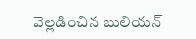వెల్లడించిన బులియన్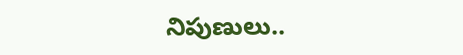నిపుణులు..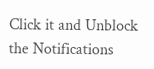Click it and Unblock the Notifications